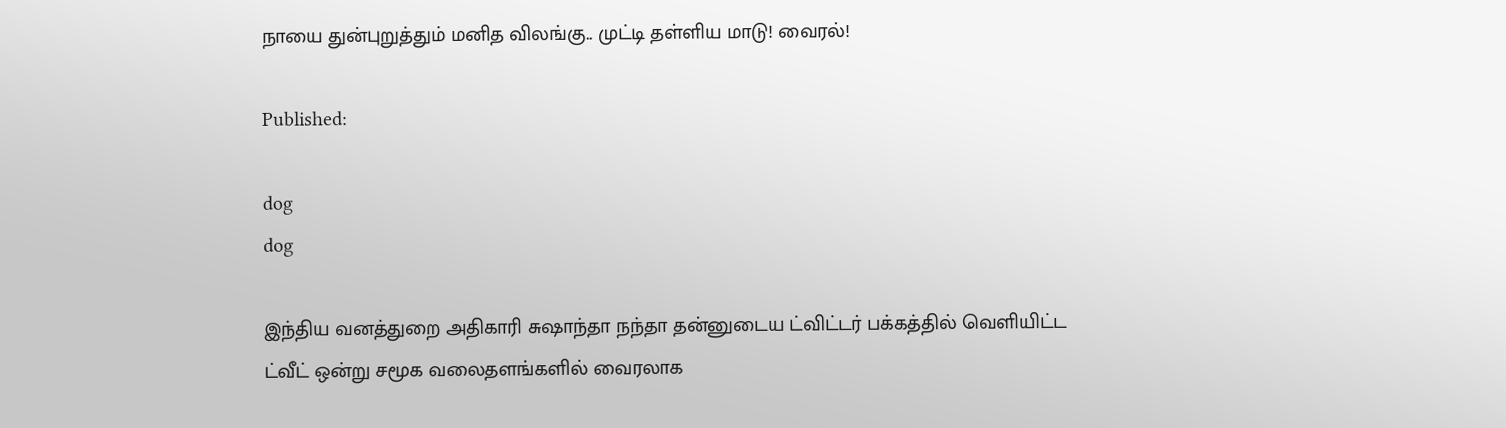நாயை துன்புறுத்தும் மனித விலங்கு.. முட்டி தள்ளிய மாடு! வைரல்!

Published:

dog
dog

இந்திய வனத்துறை அதிகாரி சுஷாந்தா நந்தா தன்னுடைய ட்விட்டர் பக்கத்தில் வெளியிட்ட ட்வீட் ஒன்று சமூக வலைதளங்களில் வைரலாக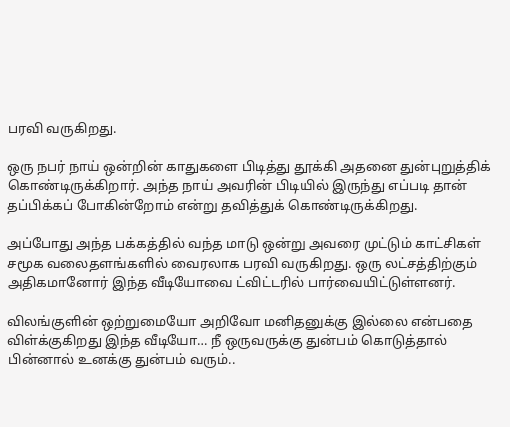பரவி வருகிறது.

ஒரு நபர் நாய் ஒன்றின் காதுகளை பிடித்து தூக்கி அதனை துன்புறுத்திக் கொண்டிருக்கிறார். அந்த நாய் அவரின் பிடியில் இருந்து எப்படி தான் தப்பிக்கப் போகின்றோம் என்று தவித்துக் கொண்டிருக்கிறது.

அப்போது அந்த பக்கத்தில் வந்த மாடு ஒன்று அவரை முட்டும் காட்சிகள் சமூக வலைதளங்களில் வைரலாக பரவி வருகிறது. ஒரு லட்சத்திற்கும் அதிகமானோர் இந்த வீடியோவை ட்விட்டரில் பார்வையிட்டுள்ளனர்.

விலங்குளின் ஒற்றுமையோ அறிவோ மனிதனுக்கு இல்லை என்பதை விள்க்குகிறது இந்த வீடியோ… நீ ஒருவருக்கு துன்பம் கொடுத்தால் பின்னால் உனக்கு துன்பம் வரும்..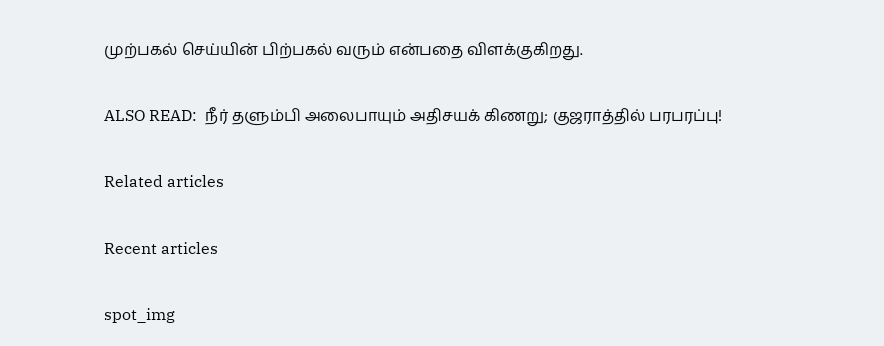முற்பகல் செய்யின் பிற்பகல் வரும் என்பதை விளக்குகிறது.

ALSO READ:  நீர் தளும்பி அலைபாயும் அதிசயக் கிணறு; குஜராத்தில் பரபரப்பு!

Related articles

Recent articles

spot_img